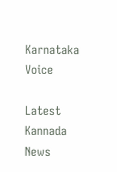Karnataka Voice

Latest Kannada News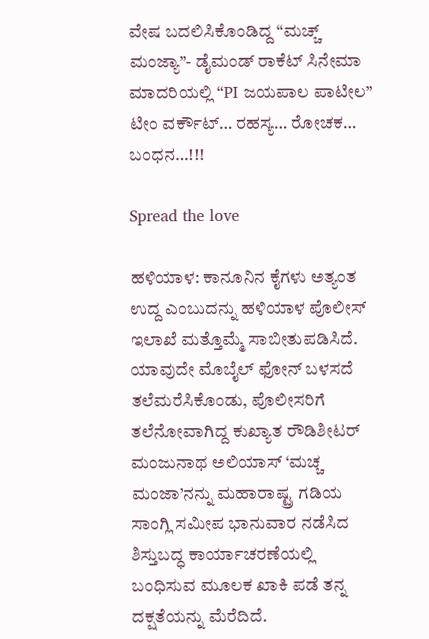ವೇಷ ಬದಲಿಸಿಕೊಂಡಿದ್ದ “ಮಚ್ಚ್ ಮಂಜ್ಯಾ”- ಡೈಮಂಡ್ ರಾಕೆಟ್ ಸಿನೇಮಾ ಮಾದರಿಯಲ್ಲಿ “PI ಜಯಪಾಲ ಪಾಟೀಲ” ಟೀಂ ವರ್ಕೌಟ್… ರಹಸ್ಯ… ರೋಚಕ… ಬಂಧನ…!!!

Spread the love

ಹಳಿಯಾಳ: ಕಾನೂನಿನ ಕೈಗಳು ಅತ್ಯಂತ ಉದ್ದ ಎಂಬುದನ್ನು ಹಳಿಯಾಳ ಪೊಲೀಸ್ ಇಲಾಖೆ ಮತ್ತೊಮ್ಮೆ ಸಾಬೀತುಪಡಿಸಿದೆ. ಯಾವುದೇ ಮೊಬೈಲ್ ಫೋನ್ ಬಳಸದೆ ತಲೆಮರೆಸಿಕೊಂಡು, ಪೊಲೀಸರಿಗೆ ತಲೆನೋವಾಗಿದ್ದ ಕುಖ್ಯಾತ ರೌಡಿಶೀಟರ್ ಮಂಜುನಾಥ ಅಲಿಯಾಸ್ ‘ಮಚ್ಚ ಮಂಜಾ’ನನ್ನು ಮಹಾರಾಷ್ಟ್ರ ಗಡಿಯ ಸಾಂಗ್ಲಿ ಸಮೀಪ ಭಾನುವಾರ ನಡೆಸಿದ ಶಿಸ್ತುಬದ್ಧ ಕಾರ್ಯಾಚರಣೆಯಲ್ಲಿ ಬಂಧಿಸುವ ಮೂಲಕ ಖಾಕಿ ಪಡೆ ತನ್ನ ದಕ್ಷತೆಯನ್ನು ಮೆರೆದಿದೆ.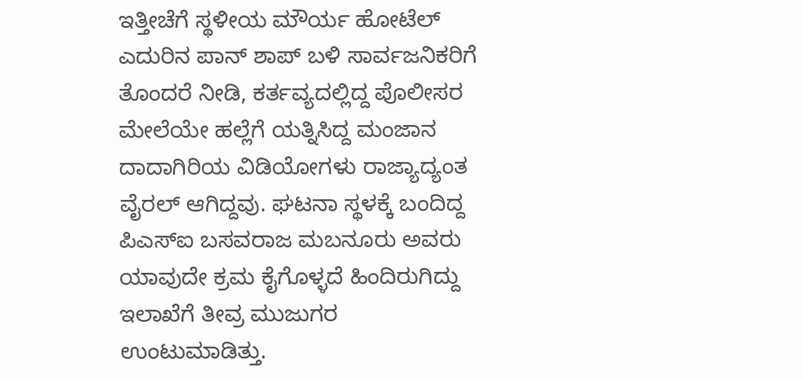ಇತ್ತೀಚೆಗೆ ಸ್ಥಳೀಯ ಮೌರ್ಯ ಹೋಟೆಲ್ ಎದುರಿನ ಪಾನ್ ಶಾಪ್ ಬಳಿ ಸಾರ್ವಜನಿಕರಿಗೆ ತೊಂದರೆ ನೀಡಿ, ಕರ್ತವ್ಯದಲ್ಲಿದ್ದ ಪೊಲೀಸರ ಮೇಲೆಯೇ ಹಲ್ಲೆಗೆ ಯತ್ನಿಸಿದ್ದ ಮಂಜಾನ ದಾದಾಗಿರಿಯ ವಿಡಿಯೋಗಳು ರಾಜ್ಯಾದ್ಯಂತ ವೈರಲ್ ಆಗಿದ್ದವು. ಘಟನಾ ಸ್ಥಳಕ್ಕೆ ಬಂದಿದ್ದ ಪಿಎಸ್‌ಐ ಬಸವರಾಜ ಮಬನೂರು ಅವರು ಯಾವುದೇ ಕ್ರಮ ಕೈಗೊಳ್ಳದೆ ಹಿಂದಿರುಗಿದ್ದು ಇಲಾಖೆಗೆ ತೀವ್ರ ಮುಜುಗರ ಉಂಟುಮಾಡಿತ್ತು.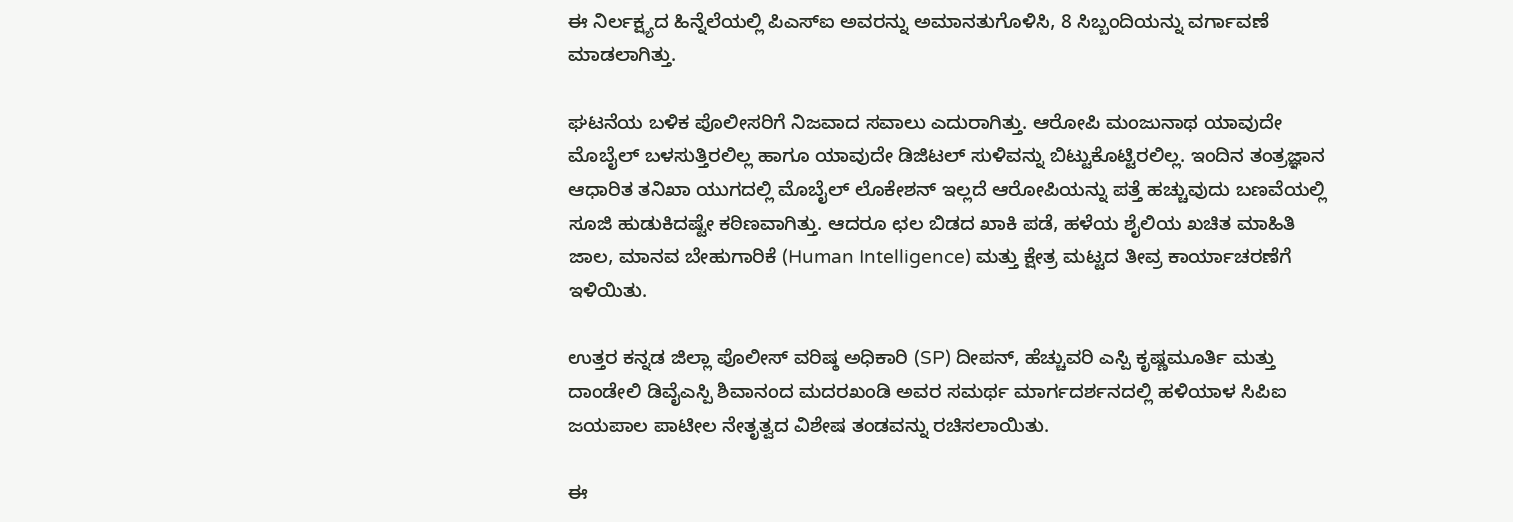ಈ ನಿರ್ಲಕ್ಷ್ಯದ ಹಿನ್ನೆಲೆಯಲ್ಲಿ ಪಿಎಸ್‌ಐ ಅವರನ್ನು ಅಮಾನತುಗೊಳಿಸಿ, 8 ಸಿಬ್ಬಂದಿಯನ್ನು ವರ್ಗಾವಣೆ ಮಾಡಲಾಗಿತ್ತು.

ಘಟನೆಯ ಬಳಿಕ ಪೊಲೀಸರಿಗೆ ನಿಜವಾದ ಸವಾಲು ಎದುರಾಗಿತ್ತು. ಆರೋಪಿ ಮಂಜುನಾಥ ಯಾವುದೇ ಮೊಬೈಲ್ ಬಳಸುತ್ತಿರಲಿಲ್ಲ ಹಾಗೂ ಯಾವುದೇ ಡಿಜಿಟಲ್ ಸುಳಿವನ್ನು ಬಿಟ್ಟುಕೊಟ್ಟಿರಲಿಲ್ಲ. ಇಂದಿನ ತಂತ್ರಜ್ಞಾನ ಆಧಾರಿತ ತನಿಖಾ ಯುಗದಲ್ಲಿ ಮೊಬೈಲ್ ಲೊಕೇಶನ್ ಇಲ್ಲದೆ ಆರೋಪಿಯನ್ನು ಪತ್ತೆ ಹಚ್ಚುವುದು ಬಣವೆಯಲ್ಲಿ ಸೂಜಿ ಹುಡುಕಿದಷ್ಟೇ ಕಠಿಣವಾಗಿತ್ತು. ಆದರೂ ಛಲ ಬಿಡದ ಖಾಕಿ ಪಡೆ, ಹಳೆಯ ಶೈಲಿಯ ಖಚಿತ ಮಾಹಿತಿ ಜಾಲ, ಮಾನವ ಬೇಹುಗಾರಿಕೆ (Human Intelligence) ಮತ್ತು ಕ್ಷೇತ್ರ ಮಟ್ಟದ ತೀವ್ರ ಕಾರ್ಯಾಚರಣೆಗೆ ಇಳಿಯಿತು.

ಉತ್ತರ ಕನ್ನಡ ಜಿಲ್ಲಾ ಪೊಲೀಸ್ ವರಿಷ್ಠ ಅಧಿಕಾರಿ (SP) ದೀಪನ್, ಹೆಚ್ಚುವರಿ ಎಸ್ಪಿ ಕೃಷ್ಣಮೂರ್ತಿ ಮತ್ತು ದಾಂಡೇಲಿ ಡಿವೈಎಸ್ಪಿ ಶಿವಾನಂದ ಮದರಖಂಡಿ ಅವರ ಸಮರ್ಥ ಮಾರ್ಗದರ್ಶನದಲ್ಲಿ ಹಳಿಯಾಳ ಸಿಪಿಐ ಜಯಪಾಲ ಪಾಟೀಲ ನೇತೃತ್ವದ ವಿಶೇಷ ತಂಡವನ್ನು ರಚಿಸಲಾಯಿತು.

ಈ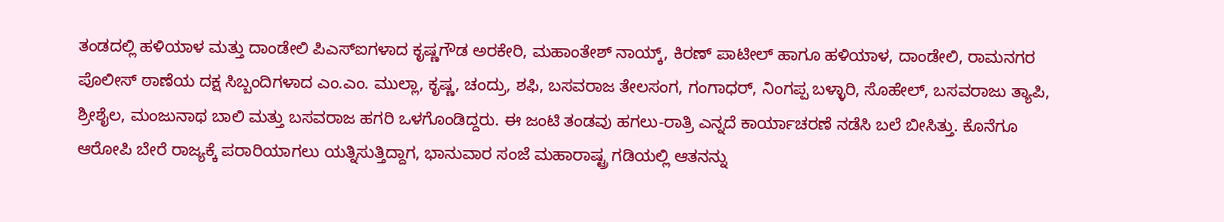ತಂಡದಲ್ಲಿ ಹಳಿಯಾಳ ಮತ್ತು ದಾಂಡೇಲಿ ಪಿಎಸ್ಐಗಳಾದ ಕೃಷ್ಣಗೌಡ ಅರಕೇರಿ, ಮಹಾಂತೇಶ್ ನಾಯ್ಕ್, ಕಿರಣ್ ಪಾಟೀಲ್ ಹಾಗೂ ಹಳಿಯಾಳ, ದಾಂಡೇಲಿ, ರಾಮನಗರ ಪೊಲೀಸ್ ಠಾಣೆಯ ದಕ್ಷ ಸಿಬ್ಬಂದಿಗಳಾದ ಎಂ.ಎಂ. ಮುಲ್ಲಾ, ಕೃಷ್ಣ, ಚಂದ್ರು, ಶಫಿ, ಬಸವರಾಜ ತೇಲಸಂಗ, ಗಂಗಾಧರ್, ನಿಂಗಪ್ಪ ಬಳ್ಳಾರಿ, ಸೊಹೇಲ್, ಬಸವರಾಜು ತ್ಯಾಪಿ, ಶ್ರೀಶೈಲ, ಮಂಜುನಾಥ ಬಾಲಿ ಮತ್ತು ಬಸವರಾಜ ಹಗರಿ ಒಳಗೊಂಡಿದ್ದರು. ಈ ಜಂಟಿ ತಂಡವು ಹಗಲು-ರಾತ್ರಿ ಎನ್ನದೆ ಕಾರ್ಯಾಚರಣೆ ನಡೆಸಿ ಬಲೆ ಬೀಸಿತ್ತು. ಕೊನೆಗೂ ಆರೋಪಿ ಬೇರೆ ರಾಜ್ಯಕ್ಕೆ ಪರಾರಿಯಾಗಲು ಯತ್ನಿಸುತ್ತಿದ್ದಾಗ, ಭಾನುವಾರ ಸಂಜೆ ಮಹಾರಾಷ್ಟ್ರ ಗಡಿಯಲ್ಲಿ ಆತನನ್ನು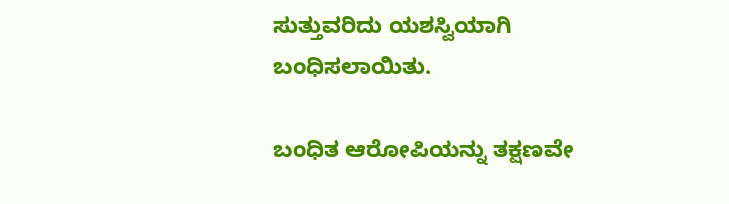ಸುತ್ತುವರಿದು ಯಶಸ್ವಿಯಾಗಿ ಬಂಧಿಸಲಾಯಿತು.

ಬಂಧಿತ ಆರೋಪಿಯನ್ನು ತಕ್ಷಣವೇ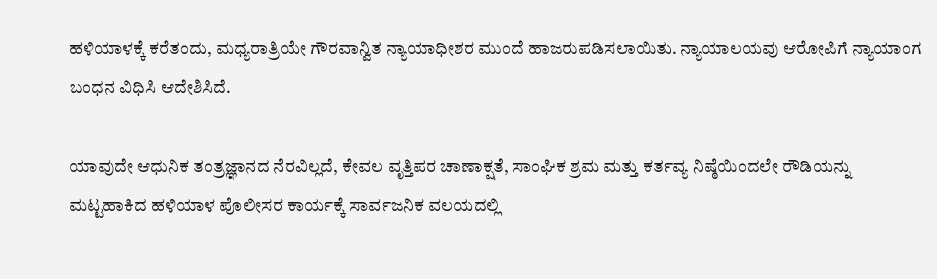ಹಳಿಯಾಳಕ್ಕೆ ಕರೆತಂದು, ಮಧ್ಯರಾತ್ರಿಯೇ ಗೌರವಾನ್ವಿತ ನ್ಯಾಯಾಧೀಶರ ಮುಂದೆ ಹಾಜರುಪಡಿಸಲಾಯಿತು. ನ್ಯಾಯಾಲಯವು ಆರೋಪಿಗೆ ನ್ಯಾಯಾಂಗ ಬಂಧನ ವಿಧಿಸಿ ಆದೇಶಿಸಿದೆ.

ಯಾವುದೇ ಆಧುನಿಕ ತಂತ್ರಜ್ಞಾನದ ನೆರವಿಲ್ಲದೆ, ಕೇವಲ ವೃತ್ತಿಪರ ಚಾಣಾಕ್ಷತೆ, ಸಾಂಘಿಕ ಶ್ರಮ ಮತ್ತು ಕರ್ತವ್ಯ ನಿಷ್ಠೆಯಿಂದಲೇ ರೌಡಿಯನ್ನು ಮಟ್ಟಹಾಕಿದ ಹಳಿಯಾಳ ಪೊಲೀಸರ ಕಾರ್ಯಕ್ಕೆ ಸಾರ್ವಜನಿಕ ವಲಯದಲ್ಲಿ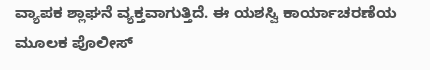ವ್ಯಾಪಕ ಶ್ಲಾಘನೆ ವ್ಯಕ್ತವಾಗುತ್ತಿದೆ. ಈ ಯಶಸ್ವಿ ಕಾರ್ಯಾಚರಣೆಯ ಮೂಲಕ ಪೊಲೀಸ್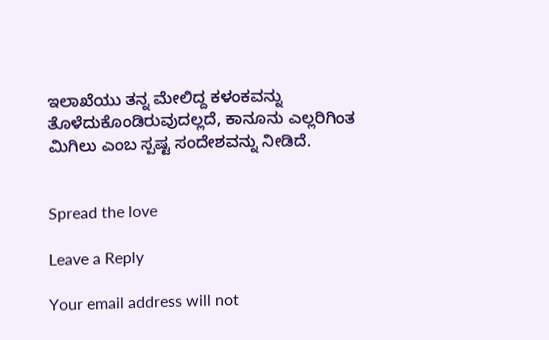ಇಲಾಖೆಯು ತನ್ನ ಮೇಲಿದ್ದ ಕಳಂಕವನ್ನು ತೊಳೆದುಕೊಂಡಿರುವುದಲ್ಲದೆ, ಕಾನೂನು ಎಲ್ಲರಿಗಿಂತ ಮಿಗಿಲು ಎಂಬ ಸ್ಪಷ್ಟ ಸಂದೇಶವನ್ನು ನೀಡಿದೆ.


Spread the love

Leave a Reply

Your email address will not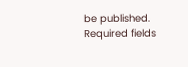be published. Required fields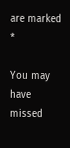are marked *

You may have missed